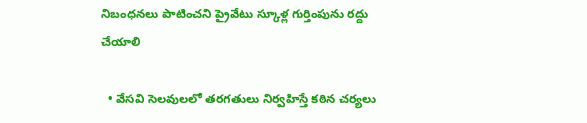నిబంధనలు పాటించని ప్రైవేటు స్కూళ్ల గుర్తింపును రద్దు చేయాలి

  • వేసవి సెలవులలో తరగతులు నిర్వహిస్తే కఠిన చర్యలు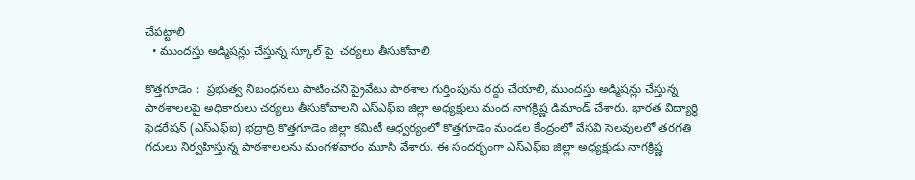చేపట్టాలి
  • ముందస్తు అడ్మిషన్లు చేస్తున్న స్కూల్ పై  చర్యలు తీసుకోవాలి

కొత్తగూడెం :  ప్రభుత్వ నిబంధనలు పాటించని ప్రైవేటు పాఠశాల గుర్తింపును రద్దు చేయాలి, ముందస్తు అడ్మిషన్లు చేస్తున్న పాఠశాలలపై అధికారులు చర్యలు తీసుకోవాలని ఎస్ఎఫ్ఐ జిల్లా అధ్యక్షులు మంద నాగక్రిష్ణ డిమాండ్ చేశారు. భారత విద్యార్థి ఫెడరేషన్ (ఎస్ఎఫ్ఐ) భద్రాద్రి కొత్తగూడెం జిల్లా కమిటీ ఆధ్వర్యంలో కొత్తగూడెం మండల కేంద్రంలో వేసవి సెలవులలో తరగతి గదులు నిర్వహిస్తున్న పాఠశాలలను మంగళవారం మూసి వేశారు. ఈ సందర్భంగా ఎస్ఎఫ్ఐ జిల్లా అధ్యక్షుడు నాగక్రిష్ణ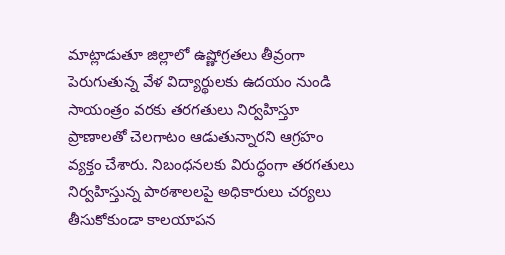మాట్లాడుతూ జిల్లాలో ఉష్ణోగ్రతలు తీవ్రంగా పెరుగుతున్న వేళ విద్యార్థులకు ఉదయం నుండి సాయంత్రం వరకు తరగతులు నిర్వహిస్తూ  ప్రాణాలతో చెలగాటం ఆడుతున్నారని ఆగ్రహం వ్యక్తం చేశారు. నిబంధనలకు విరుద్ధంగా తరగతులు నిర్వహిస్తున్న పాఠశాలలపై అధికారులు చర్యలు తీసుకోకుండా కాలయాపన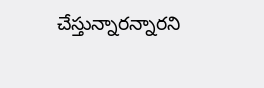చేస్తున్నారన్నారని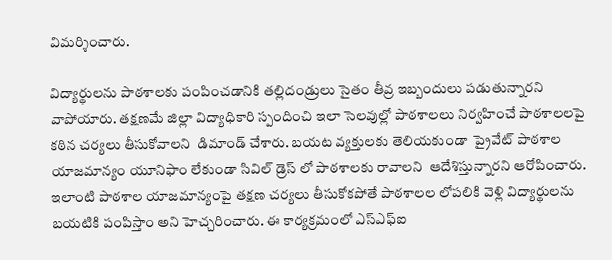విమర్శించారు.

విద్యార్థులను పాఠశాలకు పంపించడానికి తల్లిదండ్రులు సైతం తీవ్ర ఇబ్బందులు పడుతున్నారని  వాపోయారు. తక్షణమే జిల్లా విద్యాధికారి స్పందించి ఇలా సెలవుల్లో పాఠశాలలు నిర్వహించే పాఠశాలలపై కఠిన చర్యలు తీసుకోవాలని  డిమాండ్ చేశారు. బయట వ్యక్తులకు తెలియకుండా  ప్రైవేట్ పాఠశాల యాజమాన్యం యూనిఫాం లేకుండా సివిల్ డ్రెస్ లో పాఠశాలకు రావాలని  ఆదేశిస్తున్నారని ఆరోపించారు. ఇలాంటి పాఠశాల యాజమాన్యంపై తక్షణ చర్యలు తీసుకోకపోతే పాఠశాలల లోపలికి వెళ్లి విద్యార్థులను బయటికి పంపిస్తాం అని హెచ్చరించారు. ఈ కార్యక్రమంలో ఎస్ఎఫ్ఐ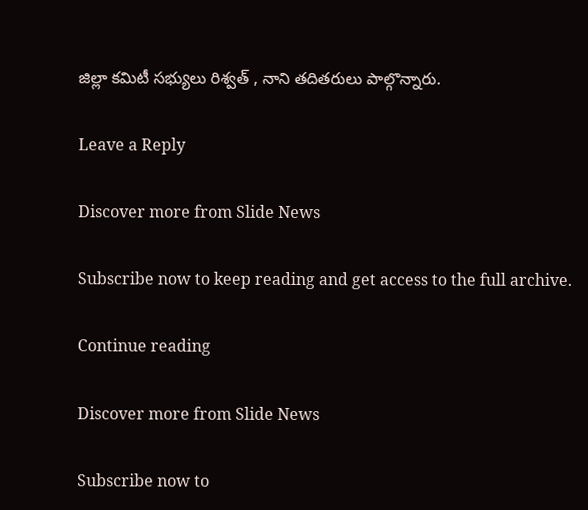జిల్లా కమిటీ సభ్యులు రిశ్వత్ , నాని తదితరులు పాల్గొన్నారు.

Leave a Reply

Discover more from Slide News

Subscribe now to keep reading and get access to the full archive.

Continue reading

Discover more from Slide News

Subscribe now to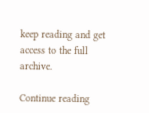keep reading and get access to the full archive.

Continue reading